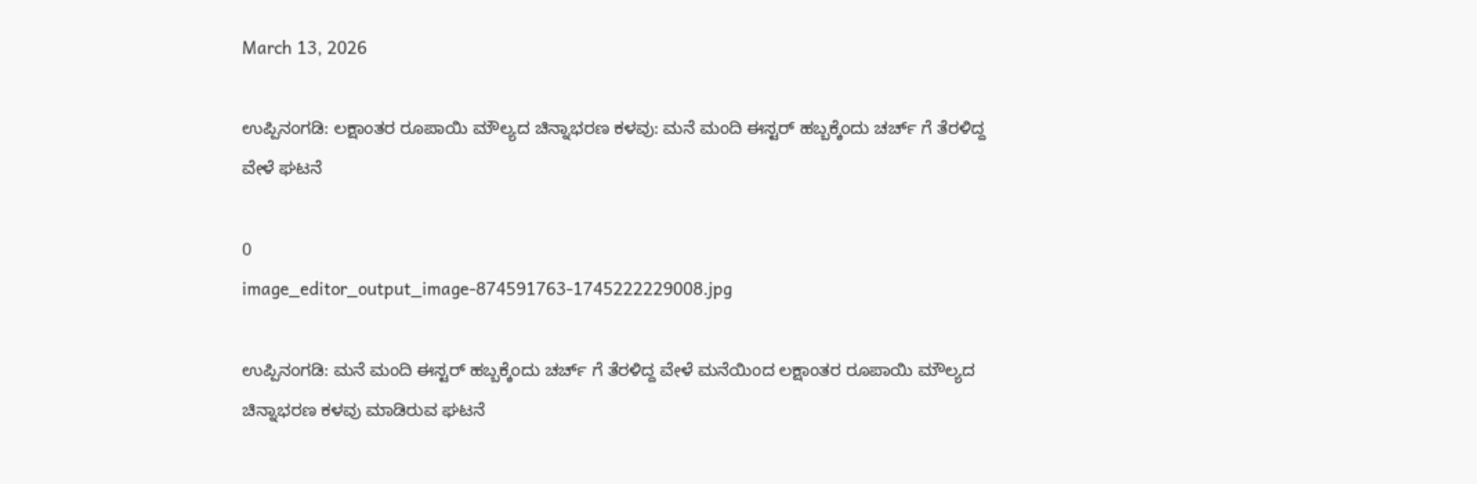March 13, 2026

ಉಪ್ಪಿನಂಗಡಿ: ಲಕ್ಷಾಂತರ ರೂಪಾಯಿ ಮೌಲ್ಯದ ಚಿನ್ನಾಭರಣ ಕಳವು: ಮನೆ ಮಂದಿ ಈಸ್ಟರ್ ಹಬ್ಬಕ್ಕೆಂದು ಚರ್ಚ್ ಗೆ ತೆರಳಿದ್ದ ವೇಳೆ ಘಟನೆ

0
image_editor_output_image-874591763-1745222229008.jpg

ಉಪ್ಪಿನಂಗಡಿ: ಮನೆ ಮಂದಿ ಈಸ್ಟರ್ ಹಬ್ಬಕ್ಕೆಂದು ಚರ್ಚ್ ಗೆ ತೆರಳಿದ್ದ ವೇಳೆ ಮನೆಯಿಂದ ಲಕ್ಷಾಂತರ ರೂಪಾಯಿ ಮೌಲ್ಯದ ಚಿನ್ನಾಭರಣ ಕಳವು ಮಾಡಿರುವ ಘಟನೆ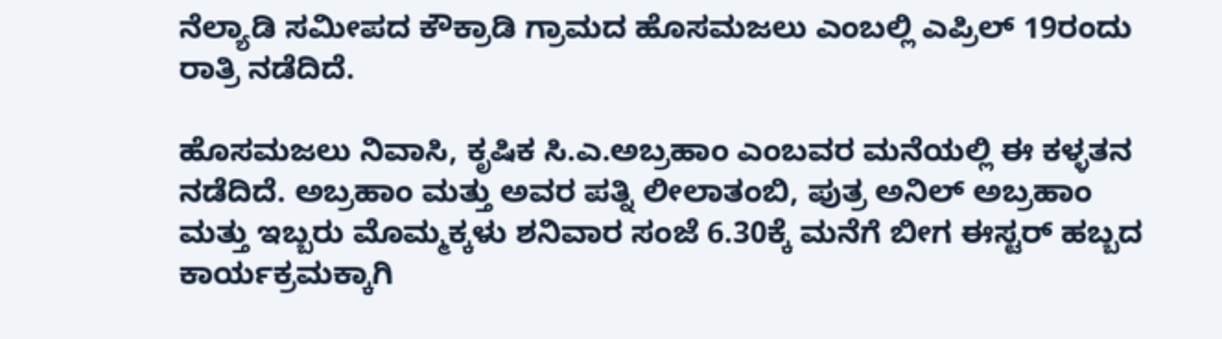ನೆಲ್ಯಾಡಿ ಸಮೀಪದ ಕೌಕ್ರಾಡಿ ಗ್ರಾಮದ ಹೊಸಮಜಲು ಎಂಬಲ್ಲಿ ಎಪ್ರಿಲ್ 19ರಂದು ರಾತ್ರಿ ನಡೆದಿದೆ.

ಹೊಸಮಜಲು ನಿವಾಸಿ, ಕೃಷಿಕ ಸಿ.ಎ.ಅಬ್ರಹಾಂ ಎಂಬವರ ಮನೆಯಲ್ಲಿ ಈ ಕಳ್ಳತನ ನಡೆದಿದೆ. ಅಬ್ರಹಾಂ ಮತ್ತು ಅವರ ಪತ್ನಿ ಲೀಲಾತಂಬಿ, ಪುತ್ರ ಅನಿಲ್ ಅಬ್ರಹಾಂ ಮತ್ತು ಇಬ್ಬರು ಮೊಮ್ಮಕ್ಕಳು ಶನಿವಾರ ಸಂಜೆ 6.30ಕ್ಕೆ ಮನೆಗೆ ಬೀಗ ಈಸ್ಟರ್ ಹಬ್ಬದ ಕಾರ್ಯಕ್ರಮಕ್ಕಾಗಿ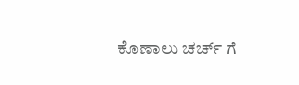ಕೊಣಾಲು ಚರ್ಚ್ ಗೆ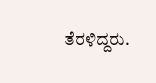ತೆರಳಿದ್ದರು.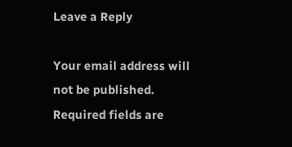Leave a Reply

Your email address will not be published. Required fields are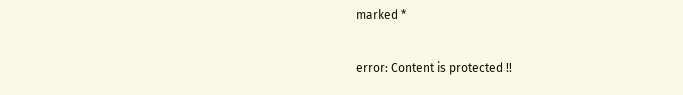marked *

error: Content is protected !!